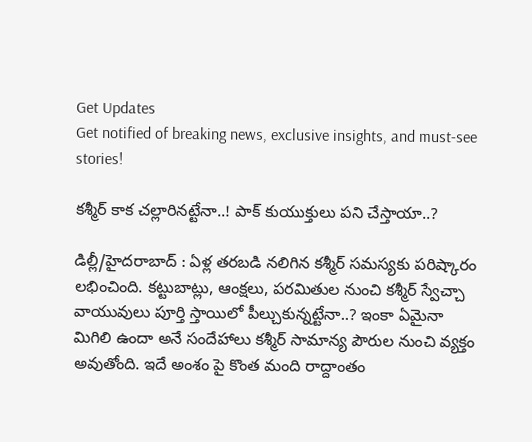Get Updates
Get notified of breaking news, exclusive insights, and must-see stories!

కశ్మీర్ కాక చల్లారినట్టేనా..! పాక్ కుయుక్తులు పని చేస్తాయా..?

డిల్లీ/హైదరాబాద్ : ఏళ్ల తరబడి నలిగిన కశ్మీర్ సమస్యకు పరిష్కారం లభించింది. కట్టుబాట్లు, ఆంక్షలు, పరమితుల నుంచి కశ్మీర్ స్వేచ్చా వాయువులు పూర్తి స్తాయిలో పీల్చుకున్నట్టేనా..? ఇంకా ఏమైనా మిగిలి ఉందా అనే సందేహాలు కశ్మీర్ సామాన్య పౌరుల నుంచి వ్యక్తం అవుతోంది. ఇదే అంశం పై కొంత మంది రాద్దాంతం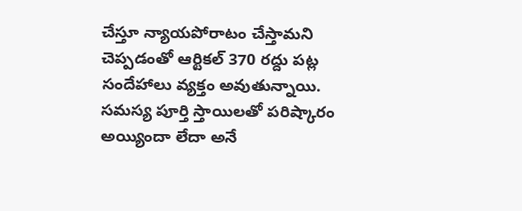చేస్తూ న్యాయపోరాటం చేస్తామని చెప్పడంతో ఆర్టికల్ 370 రద్దు పట్ల సందేహాలు వ్యక్తం అవుతున్నాయి. సమస్య పూర్తి స్తాయిలతో పరిష్కారం అయ్యిందా లేదా అనే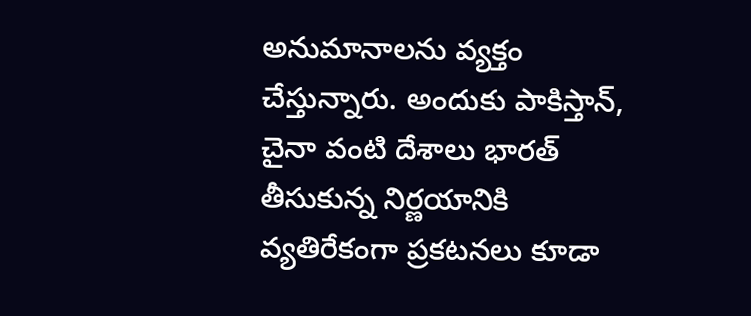అనుమానాలను వ్యక్తం చేస్తున్నారు. అందుకు పాకిస్తాన్, చైనా వంటి దేశాలు భారత్ తీసుకున్న నిర్ణయానికి వ్యతిరేకంగా ప్రకటనలు కూడా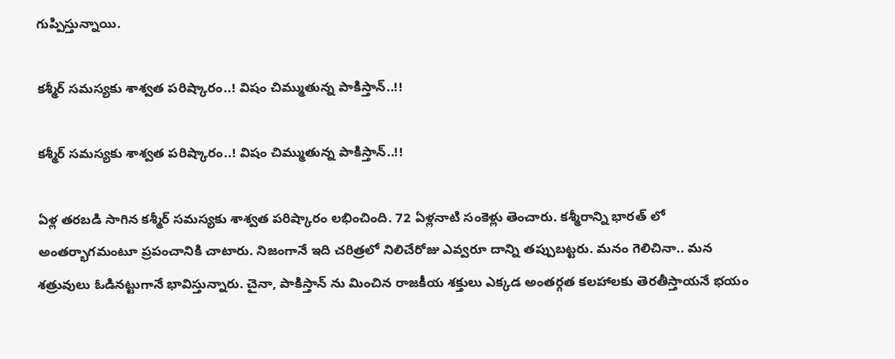గుప్పిస్తున్నాయి.

కశ్మీర్ సమస్యకు శాశ్వత పరిష్కారం..! విషం చిమ్ముతున్న పాకిస్తాన్..!!

కశ్మీర్ సమస్యకు శాశ్వత పరిష్కారం..! విషం చిమ్ముతున్న పాకిస్తాన్..!!

ఏళ్ల తరబడి సాగిన కశ్మీర్ సమస్యకు శాశ్వత పరిష్కారం లభించింది. 72 ఏళ్లనాటి సంకెళ్లు తెంచారు. కశ్మీరాన్ని భారత్ లో అంతర్భాగమంటూ ప్రపంచానికి చాటారు. నిజంగానే ఇది చరిత్రలో నిలిచేరోజు ఎవ్వరూ దాన్ని తప్పుబట్టరు. మనం గెలిచినా.. మన శత్రువులు ఓడినట్టుగానే భావిస్తున్నారు. చైనా, పాకిస్తాన్ ను మించిన రాజకీయ శక్తులు ఎక్కడ అంతర్గత కలహాలకు తెరతీస్తాయనే భయం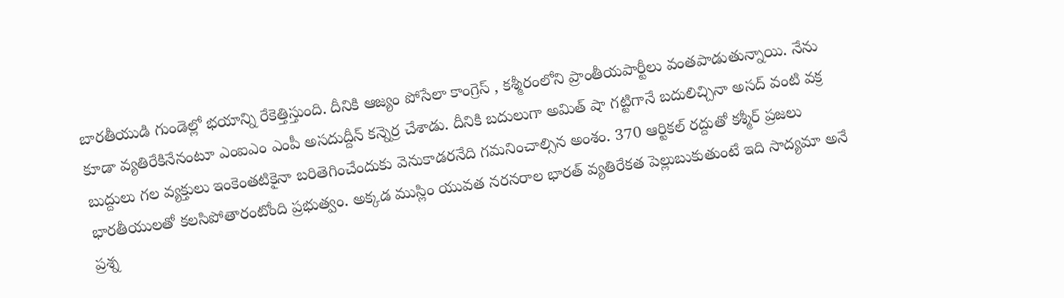బారతీయుడి గుండెల్లో భయాన్ని రేకెత్తిస్తుంది. దీనికి ఆజ్యం పోసేలా కాంగ్రెస్ , కశ్మీరంలోని ప్రాంతీయపార్టీలు వంతపాడుతున్నాయి. నేను కూడా వ్యతిరేకినేనంటూ ఎంఐఎం ఎంపీ అసదుద్దీన్ కన్నెర్ర చేశాడు. దీనికి బదులుగా అమిత్ షా గట్టిగానే బదులిచ్చినా అసద్ వంటి వక్ర బుద్దులు గల వ్యక్తులు ఇంకెంతటికైనా బరితెగించేందుకు వెనుకాడరనేది గమనించాల్సిన అంశం. 370 ఆర్టికల్ రద్దుతో కశ్మీర్ ప్రజలు భారతీయులతో కలసిపోతారంటోంది ప్రభుత్వం. అక్కడ ముస్లిం యువత నరనరాల భారత్ వ్యతిరేకత పెల్లుబుకుతుంటే ఇది సాద్యమా అనే ప్రశ్న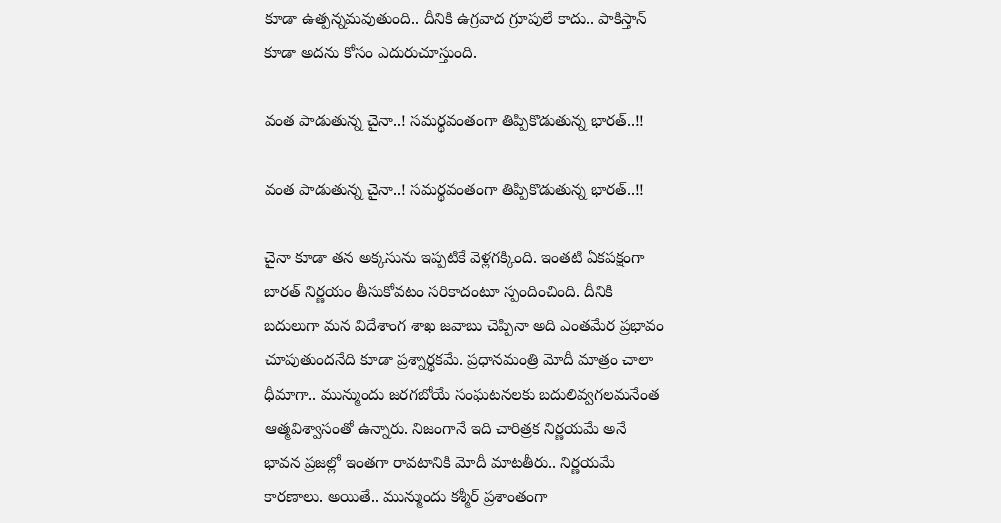కూడా ఉత్పన్నమవుతుంది.. దీనికి ఉగ్రవాద గ్రూపులే కాదు.. పాకిస్తాన్ కూడా అదను కోసం ఎదురుచూస్తుంది.

వంత పాడుతున్న చైనా..! సమర్థవంతంగా తిప్పికొడుతున్న భారత్..!!

వంత పాడుతున్న చైనా..! సమర్థవంతంగా తిప్పికొడుతున్న భారత్..!!

చైనా కూడా తన అక్కసును ఇప్పటికే వెళ్లగక్కింది. ఇంతటి ఏకపక్షంగా బారత్ నిర్ణయం తీసుకోవటం సరికాదంటూ స్పందించింది. దీనికి బదులుగా మన విదేశాంగ శాఖ జవాబు చెప్పినా అది ఎంతమేర ప్రభావం చూపుతుందనేది కూడా ప్రశ్నార్థకమే. ప్రధానమంత్రి మోదీ మాత్రం చాలా ధీమాగా.. మున్ముందు జరగబోయే సంఘటనలకు బదులివ్వగలమనేంత ఆత్మవిశ్వాసంతో ఉన్నారు. నిజంగానే ఇది చారిత్రక నిర్ణయమే అనే భావన ప్రజల్లో ఇంతగా రావటానికి మోదీ మాటతీరు.. నిర్ణయమే కారణాలు. అయితే.. మున్ముందు కశ్మీర్ ప్రశాంతంగా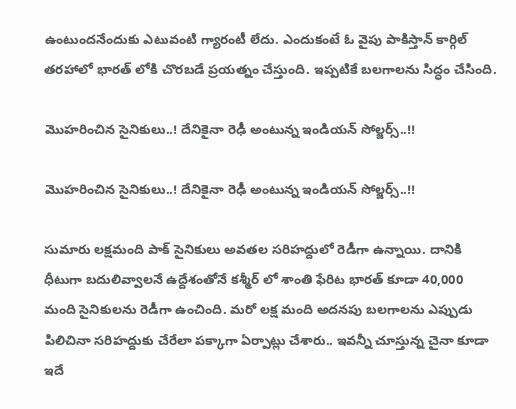ఉంటుందనేందుకు ఎటువంటి గ్యారంటీ లేదు. ఎందుకంటే ఓ వైపు పాకిస్తాన్ కార్గిల్ తరహాలో భారత్ లోకి చొరబడే ప్రయత్నం చేస్తుంది. ఇప్పటికే బలగాలను సిద్ధం చేసింది.

మొహరించిన సైనికులు..! దేనికైనా రెఢీ అంటున్న ఇండియన్ సోల్జర్స్..!!

మొహరించిన సైనికులు..! దేనికైనా రెఢీ అంటున్న ఇండియన్ సోల్జర్స్..!!

సుమారు లక్షమంది పాక్ సైనికులు అవతల సరిహద్దులో రెడీగా ఉన్నాయి. దానికి ధీటుగా బదులివ్వాలనే ఉద్దేశంతోనే కశ్మీర్ లో శాంతి ఫేరిట భారత్ కూడా 40,000 మంది సైనికులను రెడీగా ఉంచింది. మరో లక్ష మంది అదనపు బలగాలను ఎప్పుడు పిలిచినా సరిహద్దుకు చేరేలా పక్కాగా ఏర్పాట్లు చేశారు.. ఇవన్నీ చూస్తున్న చైనా కూడా ఇదే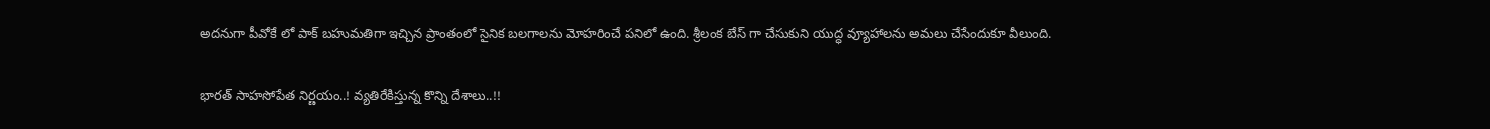అదనుగా పీవోకే లో పాక్ బహుమతిగా ఇచ్చిన ప్రాంతంలో సైనిక బలగాలను మోహరించే పనిలో ఉంది. శ్రీలంక బేస్ గా చేసుకుని యుద్ధ వ్యూహాలను అమలు చేసేందుకూ వీలుంది.

భారత్ సాహసోపేత నిర్ణయం..! వ్యతిరేకిస్తున్న కొన్ని దేశాలు..!!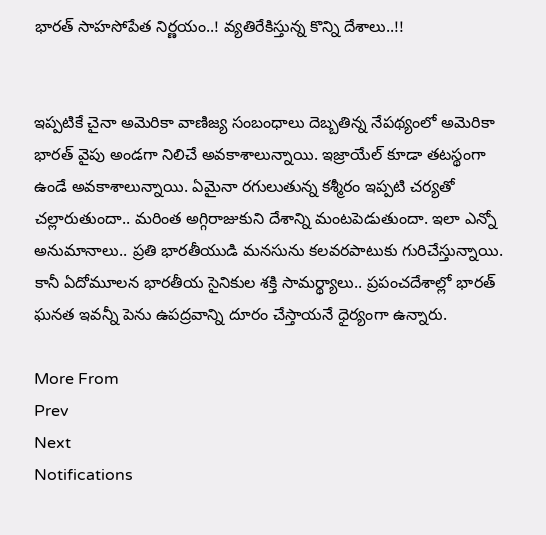భారత్ సాహసోపేత నిర్ణయం..! వ్యతిరేకిస్తున్న కొన్ని దేశాలు..!!


ఇప్పటికే చైనా అమెరికా వాణిజ్య సంబంధాలు దెబ్బతిన్న నేపథ్యంలో అమెరికా భారత్ వైపు అండగా నిలిచే అవకాశాలున్నాయి. ఇజ్రాయేల్ కూడా తటస్థంగా ఉండే అవకాశాలున్నాయి. ఏమైనా రగులుతున్న కశ్మీరం ఇప్పటి చర్యతో చల్లారుతుందా.. మరింత అగ్గిరాజుకుని దేశాన్ని మంటపెడుతుందా. ఇలా ఎన్నో అనుమానాలు.. ప్రతి భారతీయుడి మనసును కలవరపాటుకు గురిచేస్తున్నాయి. కానీ ఏదోమూలన భారతీయ సైనికుల శక్తి సామర్థ్యాలు.. ప్రపంచదేశాల్లో భారత్ ఘనత ఇవన్నీ పెను ఉపద్రవాన్ని దూరం చేస్తాయనే ధైర్యంగా ఉన్నారు.

More From
Prev
Next
Notifications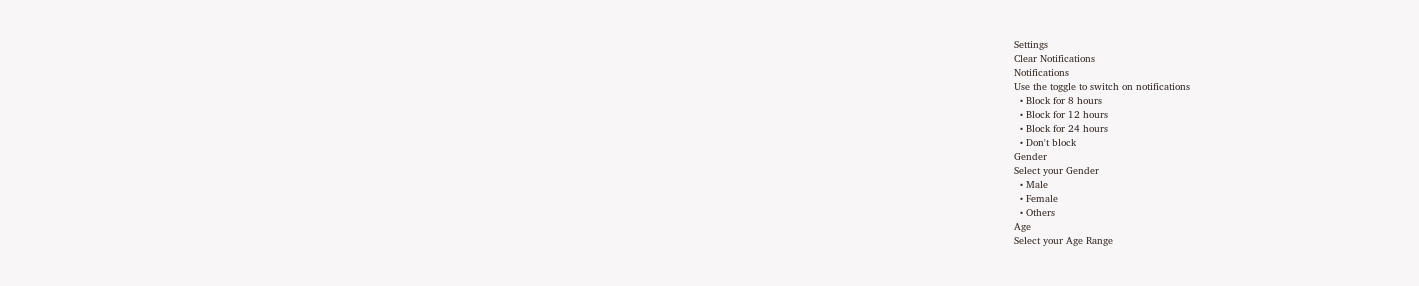Settings
Clear Notifications
Notifications
Use the toggle to switch on notifications
  • Block for 8 hours
  • Block for 12 hours
  • Block for 24 hours
  • Don't block
Gender
Select your Gender
  • Male
  • Female
  • Others
Age
Select your Age Range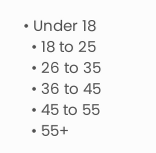• Under 18
  • 18 to 25
  • 26 to 35
  • 36 to 45
  • 45 to 55
  • 55+